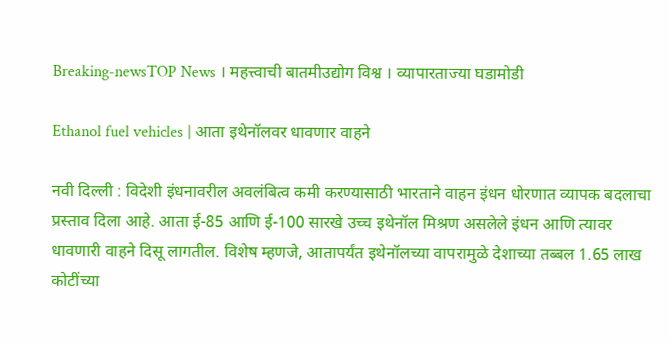Breaking-newsTOP News । महत्त्वाची बातमीउद्योग विश्व । व्यापारताज्या घडामोडी

Ethanol fuel vehicles | आता इथेनॉलवर धावणार वाहने

नवी दिल्ली : विदेशी इंधनावरील अवलंबित्व कमी करण्यासाठी भारताने वाहन इंधन धोरणात व्यापक बदलाचा प्रस्ताव दिला आहे. आता ई-85 आणि ई-100 सारखे उच्च इथेनॉल मिश्रण असलेले इंधन आणि त्यावर धावणारी वाहने दिसू लागतील. विशेष म्हणजे, आतापर्यंत इथेनॉलच्या वापरामुळे देशाच्या तब्बल 1.65 लाख कोटींच्या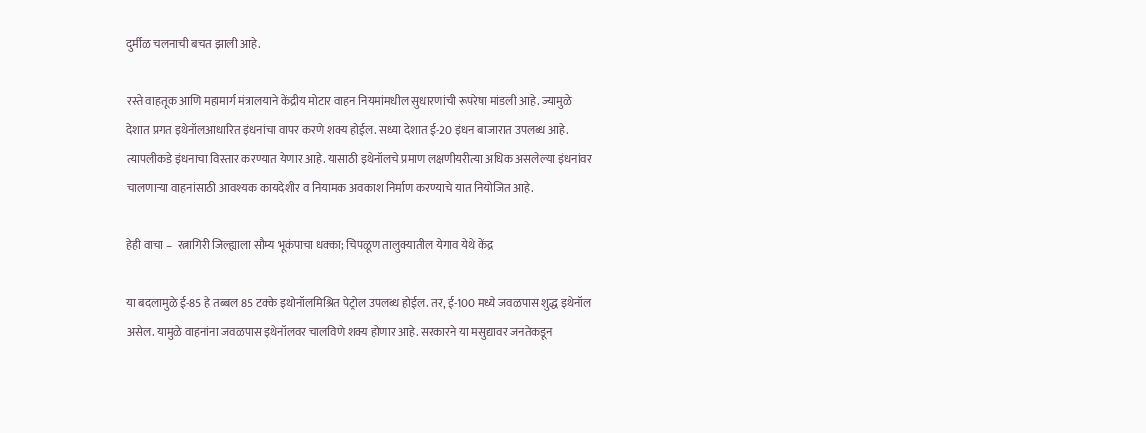दुर्मीळ चलनाची बचत झाली आहे.

रस्ते वाहतूक आणि महामार्ग मंत्रालयाने केंद्रीय मोटार वाहन नियमांमधील सुधारणांची रूपरेषा मांडली आहे. ज्यामुळे देशात प्रगत इथेनॉलआधारित इंधनांचा वापर करणे शक्य होईल. सध्या देशात ई-20 इंधन बाजारात उपलब्ध आहे. त्यापलीकडे इंधनाचा विस्तार करण्यात येणार आहे. यासाठी इथेनॉलचे प्रमाण लक्षणीयरीत्या अधिक असलेल्या इंधनांवर चालणार्‍या वाहनांसाठी आवश्यक कायदेशीर व नियामक अवकाश निर्माण करण्याचे यात नियोजित आहे.

हेही वाचा –  रत्नागिरी जिल्ह्याला सौम्य भूकंपाचा धक्का; चिपळूण तालुक्यातील येगाव येथे केंद्र

या बदलामुळे ई-85 हे तब्बल 85 टक्के इथोनॉलमिश्रित पेट्रोल उपलब्ध होईल. तर, ई-100 मध्ये जवळपास शुद्ध इथेनॉल असेल. यामुळे वाहनांना जवळपास इथेनॉलवर चालविणे शक्य होणार आहे. सरकारने या मसुद्यावर जनतेकडून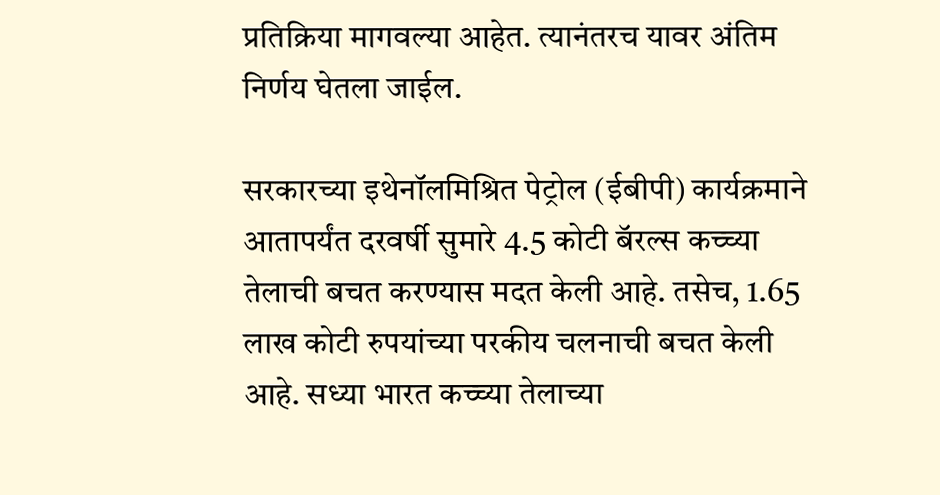प्रतिक्रिया मागवल्या आहेत. त्यानंतरच यावर अंतिम निर्णय घेतला जाईल.

सरकारच्या इथेनॉलमिश्रित पेट्रोल (ईबीपी) कार्यक्रमाने आतापर्यंत दरवर्षी सुमारे 4.5 कोटी बॅरल्स कच्च्या तेलाची बचत करण्यास मदत केली आहे. तसेच, 1.65 लाख कोटी रुपयांच्या परकीय चलनाची बचत केली आहे. सध्या भारत कच्च्या तेलाच्या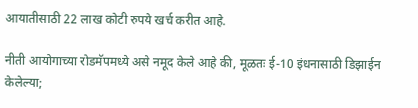आयातीसाठी 22 लाख कोटी रुपये खर्च करीत आहे.

नीती आयोगाच्या रोडमॅपमध्ये असे नमूद केले आहे की, मूळतः ई-10 इंधनासाठी डिझाईन केलेल्या;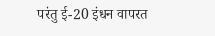परंतु ई-20 इंधन वापरत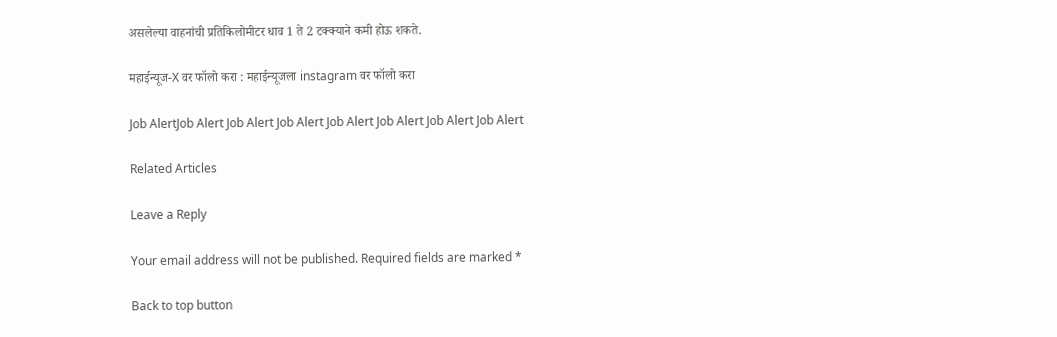असलेल्या वाहनांची प्रतिकिलोमीटर धाव 1 ते 2 टक्क्याने कमी होऊ शकते.

महाईन्यूज-X वर फॉलो करा : महाईन्यूजला instagram वर फॉलो करा

Job AlertJob Alert Job Alert Job Alert Job Alert Job Alert Job Alert Job Alert

Related Articles

Leave a Reply

Your email address will not be published. Required fields are marked *

Back to top button